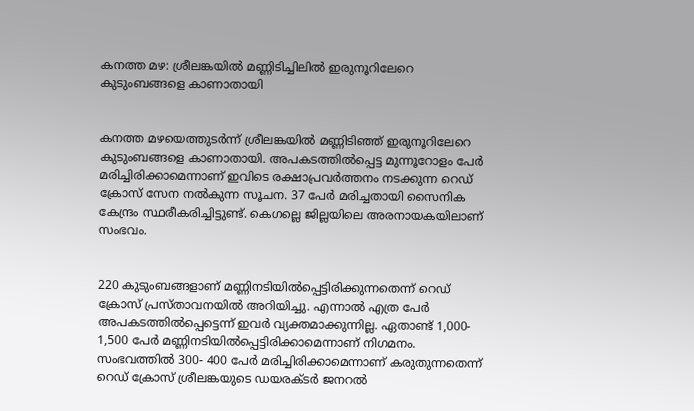കനത്ത മഴ: ശ്രീലങ്കയില്‍ മണ്ണിടിച്ചിലില്‍ ഇരുനൂറിലേറെ കുടുംബങ്ങളെ കാണാതായി


കനത്ത മഴയെത്തുടര്‍ന്ന് ശ്രീലങ്കയില്‍ മണ്ണിടിഞ്ഞ് ഇരുനൂറിലേറെ കുടുംബങ്ങളെ കാണാതായി. അപകടത്തില്‍പ്പെട്ട മുന്നൂറോളം പേര്‍ മരിച്ചിരിക്കാമെന്നാണ് ഇവിടെ രക്ഷാപ്രവര്‍ത്തനം നടക്കുന്ന റെഡ് ക്രോസ് സേന നല്‍കുന്ന സൂചന. 37 പേര്‍ മരിച്ചതായി സൈനിക കേന്ദ്രം സ്ഥരീകരിച്ചിട്ടുണ്ട്. കെഗല്ലെ ജില്ലയിലെ അരനായകയിലാണ് സംഭവം.


220 കുടുംബങ്ങളാണ് മണ്ണിനടിയില്‍പ്പെട്ടിരിക്കുന്നതെന്ന് റെഡ് ക്രോസ് പ്രസ്താവനയില്‍ അറിയിച്ചു. എന്നാല്‍ എത്ര പേര്‍ അപകടത്തില്‍പ്പെട്ടെന്ന് ഇവര്‍ വ്യക്തമാക്കുന്നില്ല. ഏതാണ്ട് 1,000- 1,500 പേര്‍ മണ്ണിനടിയില്‍പ്പെട്ടിരിക്കാമെന്നാണ് നിഗമനം. സംഭവത്തില്‍ 300- 400 പേര്‍ മരിച്ചിരിക്കാമെന്നാണ് കരുതുന്നതെന്ന് റെഡ് ക്രോസ് ശ്രീലങ്കയുടെ ഡയരക്ടര്‍ ജനറല്‍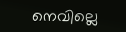നെവില്ലെ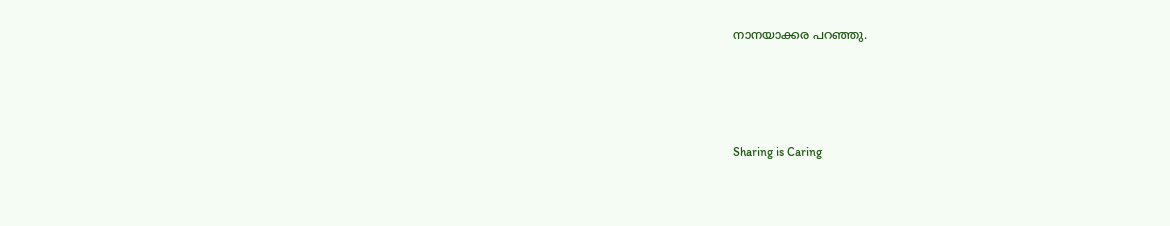നാനയാക്കര പറഞ്ഞു.




Sharing is Caring